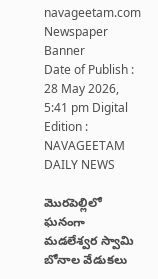navageetam.com
Newspaper Banner
Date of Publish : 28 May 2026, 5:41 pm Digital Edition : NAVAGEETAM DAILY NEWS

మొరపెల్లిలో ఘనంగా మడలేశ్వర స్వామి బోనాల వేడుకలు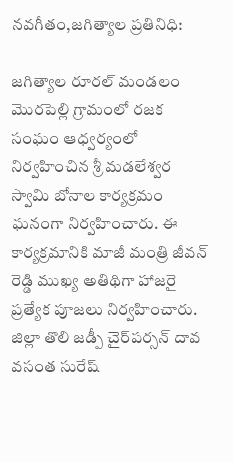నవగీతం,జగిత్యాల ప్రతినిధి:

జగిత్యాల రూరల్ మండలం మొరపెల్లి గ్రామంలో రజక సంఘం ఆధ్వర్యంలో నిర్వహించిన శ్రీ మడలేశ్వర స్వామి బోనాల కార్యక్రమం ఘనంగా నిర్వహించారు. ఈ కార్యక్రమానికి మాజీ మంత్రి జీవన్ రెడ్డి ముఖ్య అతిథిగా హాజరై ప్రత్యేక పూజలు నిర్వహించారు. జిల్లా తొలి జడ్పీ చైర్‌పర్సన్ దావ వసంత సురేష్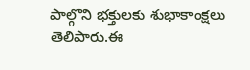పాల్గొని భక్తులకు శుభాకాంక్షలు తెలిపారు.ఈ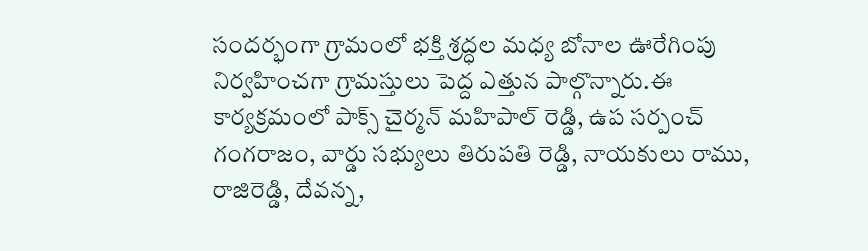సందర్భంగా గ్రామంలో భక్తి శ్రద్ధల మధ్య బోనాల ఊరేగింపు నిర్వహించగా గ్రామస్తులు పెద్ద ఎత్తున పాల్గొన్నారు.ఈ కార్యక్రమంలో పాక్స్ చైర్మన్ మహిపాల్ రెడ్డి, ఉప సర్పంచ్ గంగరాజం, వార్డు సభ్యులు తిరుపతి రెడ్డి, నాయకులు రాము, రాజిరెడ్డి, దేవన్న,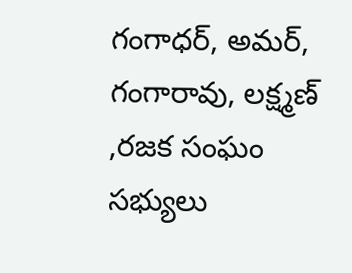గంగాధర్, అమర్, గంగారావు, లక్ష్మణ్ ,రజక సంఘం సభ్యులు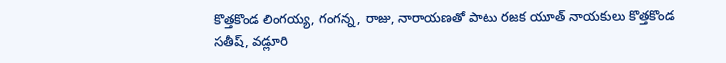కొత్తకొండ లింగయ్య, గంగన్న, రాజు, నారాయణతో పాటు రజక యూత్ నాయకులు కొత్తకొండ సతీష్, వడ్లూరి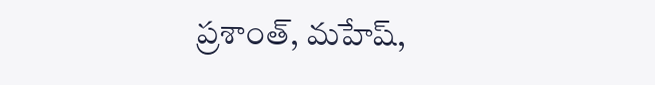ప్రశాంత్, మహేష్,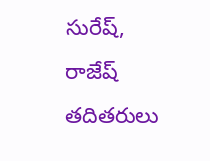సురేష్, రాజేష్ తదితరులు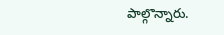పాల్గొన్నారు.